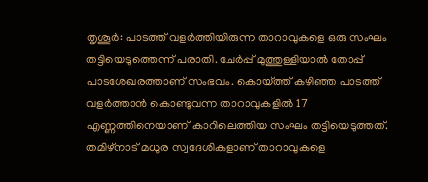തൃശൂർ: പാടത്ത് വളർത്തിയിരുന്ന താറാവുകളെ ഒരു സംഘം തട്ടിയെടുത്തെന്ന് പരാതി. ചേർപ്പ് മുത്തുള്ളിയാൽ തോപ്പ് പാടശേഖരത്താണ് സംഭവം. കൊയ്ത്ത് കഴിഞ്ഞ പാടത്ത് വളർത്താൻ കൊണ്ടുവന്ന താറാവുകളിൽ 17 എണ്ണത്തിനെയാണ് കാറിലെത്തിയ സംഘം തട്ടിയെടുത്തത്.
തമിഴ്നാട് മധുര സ്വദേശികളാണ് താറാവുകളെ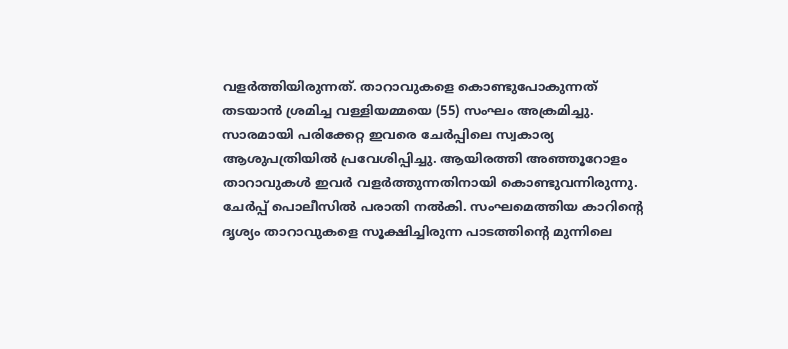വളർത്തിയിരുന്നത്. താറാവുകളെ കൊണ്ടുപോകുന്നത് തടയാൻ ശ്രമിച്ച വള്ളിയമ്മയെ (55) സംഘം അക്രമിച്ചു. സാരമായി പരിക്കേറ്റ ഇവരെ ചേർപ്പിലെ സ്വകാര്യ ആശുപത്രിയിൽ പ്രവേശിപ്പിച്ചു. ആയിരത്തി അഞ്ഞൂറോളം താറാവുകൾ ഇവർ വളർത്തുന്നതിനായി കൊണ്ടുവന്നിരുന്നു.
ചേർപ്പ് പൊലീസിൽ പരാതി നൽകി. സംഘമെത്തിയ കാറിന്റെ ദൃശ്യം താറാവുകളെ സൂക്ഷിച്ചിരുന്ന പാടത്തിന്റെ മുന്നിലെ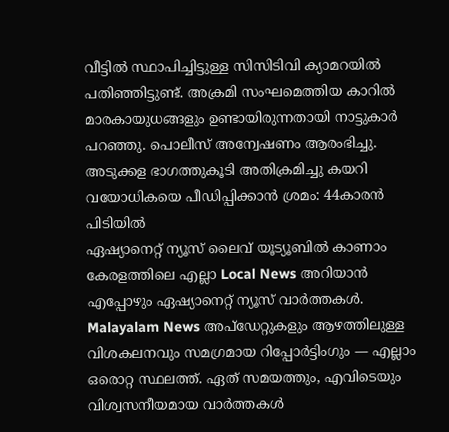വീട്ടിൽ സ്ഥാപിച്ചിട്ടുള്ള സിസിടിവി ക്യാമറയിൽ പതിഞ്ഞിട്ടുണ്ട്. അക്രമി സംഘമെത്തിയ കാറിൽ മാരകായുധങ്ങളും ഉണ്ടായിരുന്നതായി നാട്ടുകാർ പറഞ്ഞു. പൊലീസ് അന്വേഷണം ആരംഭിച്ചു.
അടുക്കള ഭാഗത്തുകൂടി അതിക്രമിച്ചു കയറി വയോധികയെ പീഡിപ്പിക്കാൻ ശ്രമം: 44കാരൻ പിടിയിൽ
ഏഷ്യാനെറ്റ് ന്യൂസ് ലൈവ് യൂട്യൂബിൽ കാണാം
കേരളത്തിലെ എല്ലാ Local News അറിയാൻ എപ്പോഴും ഏഷ്യാനെറ്റ് ന്യൂസ് വാർത്തകൾ. Malayalam News അപ്ഡേറ്റുകളും ആഴത്തിലുള്ള വിശകലനവും സമഗ്രമായ റിപ്പോർട്ടിംഗും — എല്ലാം ഒരൊറ്റ സ്ഥലത്ത്. ഏത് സമയത്തും, എവിടെയും വിശ്വസനീയമായ വാർത്തകൾ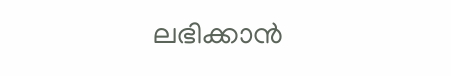ലഭിക്കാൻ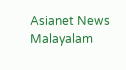Asianet News Malayalam